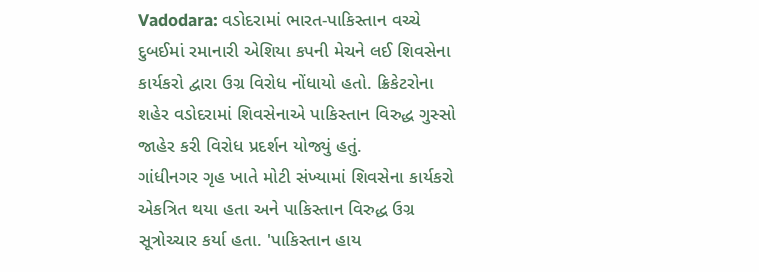Vadodara: વડોદરામાં ભારત-પાકિસ્તાન વચ્ચે દુબઈમાં રમાનારી એશિયા કપની મેચને લઈ શિવસેના કાર્યકરો દ્વારા ઉગ્ર વિરોધ નોંધાયો હતો. ક્રિકેટરોના શહેર વડોદરામાં શિવસેનાએ પાકિસ્તાન વિરુદ્ધ ગુસ્સો જાહેર કરી વિરોધ પ્રદર્શન યોજ્યું હતું.
ગાંધીનગર ગૃહ ખાતે મોટી સંખ્યામાં શિવસેના કાર્યકરો એકત્રિત થયા હતા અને પાકિસ્તાન વિરુદ્ધ ઉગ્ર સૂત્રોચ્ચાર કર્યા હતા. 'પાકિસ્તાન હાય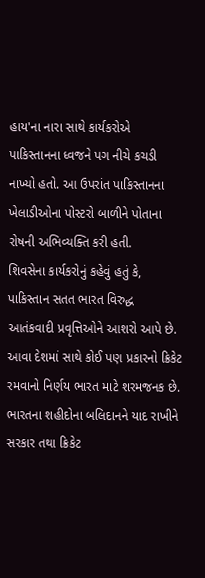હાય'ના નારા સાથે કાર્યકરોએ પાકિસ્તાનના ધ્વજને પગ નીચે કચડી નાખ્યો હતો. આ ઉપરાંત પાકિસ્તાનના ખેલાડીઓના પોસ્ટરો બાળીને પોતાના રોષની અભિવ્યક્તિ કરી હતી.
શિવસેના કાર્યકરોનું કહેવું હતું કે, પાકિસ્તાન સતત ભારત વિરુદ્ધ આતંકવાદી પ્રવૃત્તિઓને આશરો આપે છે. આવા દેશમાં સાથે કોઈ પણ પ્રકારનો ક્રિકેટ રમવાનો નિર્ણય ભારત માટે શરમજનક છે. ભારતના શહીદોના બલિદાનને યાદ રાખીને સરકાર તથા ક્રિકેટ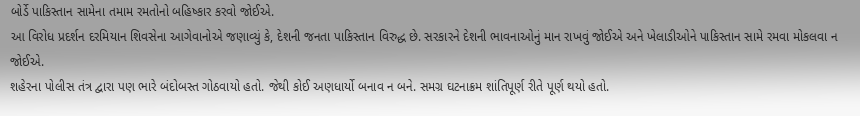બોર્ડે પાકિસ્તાન સામેના તમામ રમતોનો બહિષ્કાર કરવો જોઈએ.
આ વિરોધ પ્રદર્શન દરમિયાન શિવસેના આગેવાનોએ જણાવ્યું કે, દેશની જનતા પાકિસ્તાન વિરુદ્ધ છે. સરકારને દેશની ભાવનાઓનું માન રાખવું જોઈએ અને ખેલાડીઓને પાકિસ્તાન સામે રમવા મોકલવા ન જોઈએ.
શહેરના પોલીસ તંત્ર દ્વારા પણ ભારે બંદોબસ્ત ગોઠવાયો હતો. જેથી કોઈ અણધાર્યો બનાવ ન બને. સમગ્ર ઘટનાક્રમ શાંતિપૂર્ણ રીતે પૂર્ણ થયો હતો.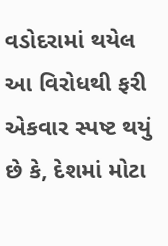વડોદરામાં થયેલ આ વિરોધથી ફરી એકવાર સ્પષ્ટ થયું છે કે, દેશમાં મોટા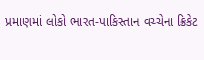પ્રમાણમાં લોકો ભારત-પાકિસ્તાન વચ્ચેના ક્રિકેટ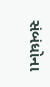સંબંધોના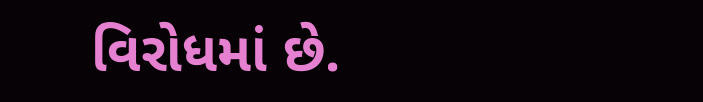વિરોધમાં છે.